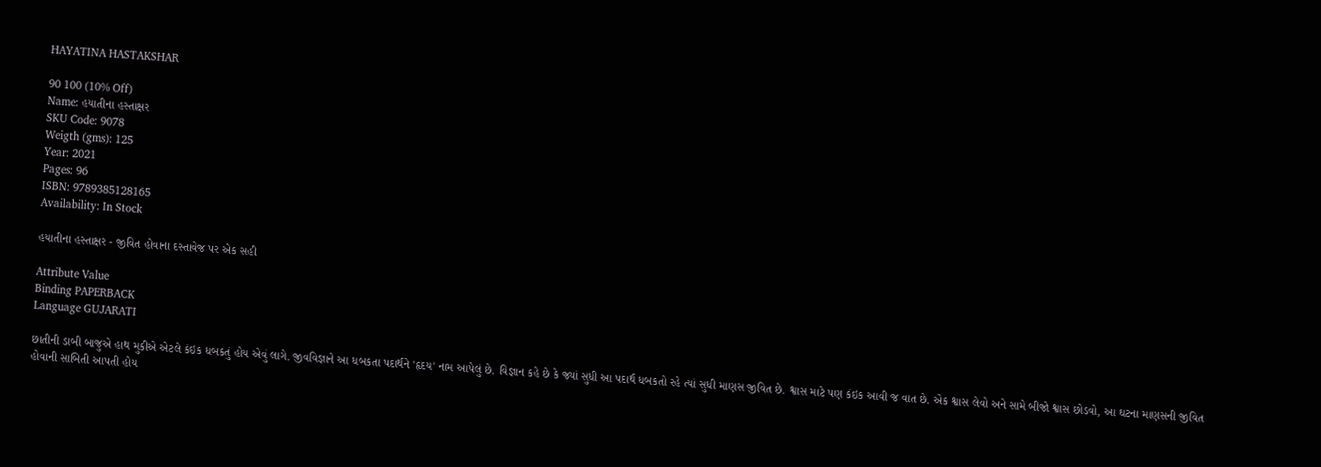HAYATINA HASTAKSHAR

90 100 (10% Off)
Name: હયાતીના હસ્તાક્ષર
SKU Code: 9078
Weigth (gms): 125
Year: 2021
Pages: 96
ISBN: 9789385128165
Availability: In Stock

હયાતીના હસ્તાક્ષર - જીવિત હોવાના દસ્તાવેજ પર એક સહી

Attribute Value
Binding PAPERBACK
Language GUJARATI

છાતીની ડાબી બાજુએ હાથ મુકીએ એટલે કંઇક ધબકતું હોય એવું લાગે. જીવવિજ્ઞાને આ ધબકતા પદાર્થને 'હૃદય' નામ આપેલું છે. વિજ્ઞાન કહે છે કે જ્યાં સુધી આ પદાર્થ ધબકતો રહે ત્યાં સુધી માણસ જીવિત છે. શ્વાસ માટે પણ કંઇક આવી જ વાત છે. એક શ્વાસ લેવો અને સામે બીજો શ્વાસ છોડવો, આ ઘટના માણસની જીવિત હોવાની સાબિતી આપતી હોય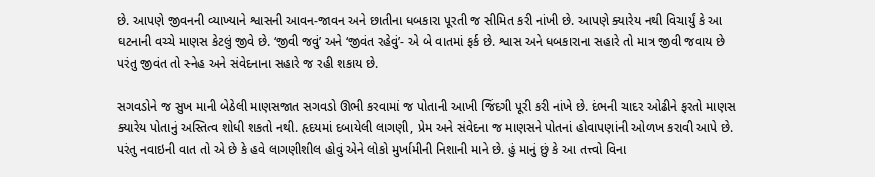છે. આપણે જીવનની વ્યાખ્યાને શ્વાસની આવન-જાવન અને છાતીના ધબકારા પૂરતી જ સીમિત કરી નાંખી છે. આપણે ક્યારેય નથી વિચાર્યું કે આ ઘટનાની વચ્ચે માણસ કેટલું જીવે છે. ‘જીવી જવું’ અને ‘જીવંત રહેવું’- એ બે વાતમાં ફર્ક છે. શ્વાસ અને ધબકારાના સહારે તો માત્ર જીવી જવાય છે પરંતુ જીવંત તો સ્નેહ અને સંવેદનાના સહારે જ રહી શકાય છે.

સગવડોને જ સુખ માની બેઠેલી માણસજાત સગવડો ઊભી કરવામાં જ પોતાની આખી જિંદગી પૂરી કરી નાંખે છે. દંભની ચાદર ઓઢીને ફરતો માણસ ક્યારેય પોતાનું અસ્તિત્વ શોધી શકતો નથી. હૃદયમાં દબાયેલી લાગણી, પ્રેમ અને સંવેદના જ માણસને પોતનાં હોવાપણાંની ઓળખ કરાવી આપે છે. પરંતુ નવાઇની વાત તો એ છે કે હવે લાગણીશીલ હોવું એને લોકો મુર્ખામીની નિશાની માને છે. હું માનું છું કે આ તત્ત્વો વિના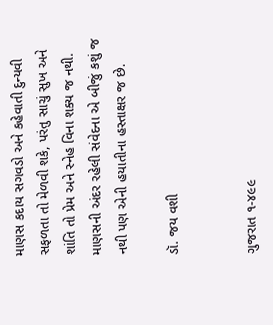માણસ કદાય સગવડો અને કહેવાતી દુન્યવી સફળતા તો મેળવી શકે, પરંતુ સાચું સુખ અને શાંતિ તો પ્રેમ અને સ્નેહ વિના શક્ય જ નથી. માણસની અંદર રહેલી સંવેદના એ બીજું કશું જ નથી પણ એની હયાતીના હસ્તાક્ષર જ છે.

ડૉ. જય વશી


ગુજરાત ૧-૪૯૯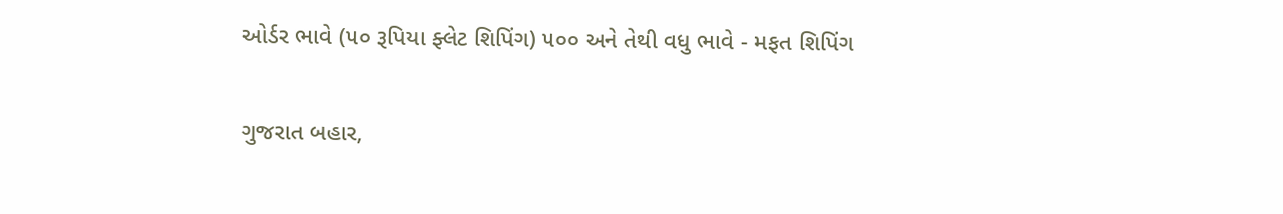ઓર્ડર ભાવે (૫૦ રૂપિયા ફ્લેટ શિપિંગ) ૫૦૦ અને તેથી વધુ ભાવે - મફત શિપિંગ

ગુજરાત બહાર,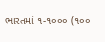ભારતમાં ૧-૧૦૦૦ (૧૦૦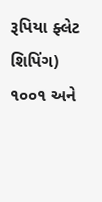રૂપિયા ફ્લેટ શિપિંગ) ૧૦૦૧ અને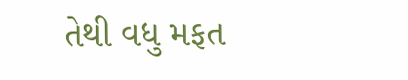તેથી વધુ મફત